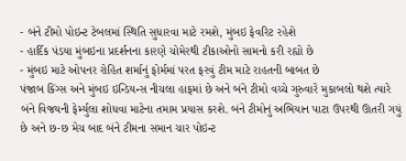- બંને ટીમો પોઇન્ટ ટેબલમાં સ્થિતિ સુધારવા માટે રમશે, મુંબઇ ફેવરિટ રહેશે
- હાર્દિક પંડયા મુંબઇના પ્રદર્શનના કારણે ચોમેરથી ટીકાઓનો સામનો કરી રહ્યો છે
- મુંબઇ માટે ઓપનર રોહિત શર્માનું ફોર્મમાં પરત ફરવું ટીમ માટે રાહતની બાબત છે
પંજાબ કિંગ્સ અને મુંબઇ ઇન્ડિયન્સ નીચલા હાફમાં છે અને બંને ટીમો વચ્ચે ગુરુવારે મુકાબલો થશે ત્યારે બંને વિજયની ફેર્મ્યુલા શોધવા માટેના તમામ પ્રયાસ કરશે. બંને ટીમોનું અભિયાન પાટા ઉપરથી ઊતરી ગયું છે અને છ-છ મેચ બાદ બંને ટીમના સમાન ચાર પોઇન્ટ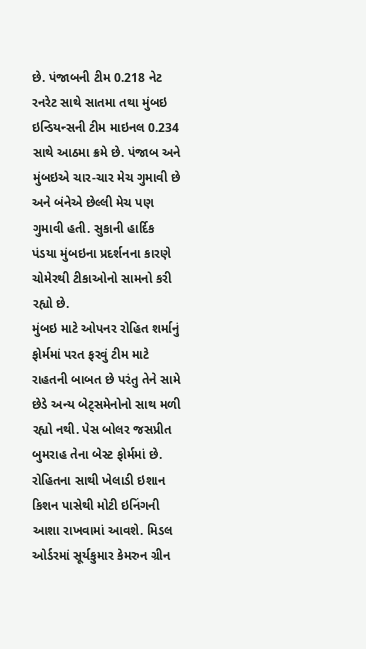છે. પંજાબની ટીમ 0.218 નેટ રનરેટ સાથે સાતમા તથા મુંબઇ ઇન્ડિયન્સની ટીમ માઇનલ 0.234 સાથે આઠમા ક્રમે છે. પંજાબ અને મુંબઇએ ચાર-ચાર મેચ ગુમાવી છે અને બંનેએ છેલ્લી મેચ પણ ગુમાવી હતી. સુકાની હાર્દિક પંડયા મુંબઇના પ્રદર્શનના કારણે ચોમેરથી ટીકાઓનો સામનો કરી રહ્યો છે.
મુંબઇ માટે ઓપનર રોહિત શર્માનું ફોર્મમાં પરત ફરવું ટીમ માટે રાહતની બાબત છે પરંતુ તેને સામે છેડે અન્ય બેટ્સમેનોનો સાથ મળી રહ્યો નથી. પેસ બોલર જસપ્રીત બુમરાહ તેના બેસ્ટ ફોર્મમાં છે. રોહિતના સાથી ખેલાડી ઇશાન કિશન પાસેથી મોટી ઇનિંગની આશા રાખવામાં આવશે. મિડલ ઓર્ડરમાં સૂર્યકુમાર કેમરુન ગ્રીન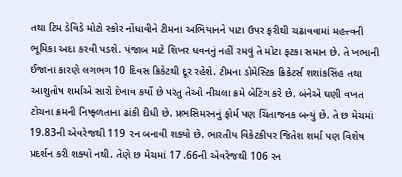તથા ટિમ ડેવિડે મોટો સ્કોર નોંધાવીને ટીમના અભિયાનને પાટા ઉપર ફરીથી ચઢાવવામાં મહત્ત્વની ભૂમિકા અદા કરવી પડશે. પંજાબ માટે શિખર ધવનનું નહીં રમવું તે મોટા ફટકા સમાન છે. તે ખભાની ઈજાના કારણે લગભગ 10 દિવસ ક્રિકેટથી દૂર રહેશે. ટીમના ડોમેસ્ટિક ક્રિકેટર્સ શશાંકસિંહ તથા આશુતોષ શર્માએ સારો દેખાવ કર્યો છે પરંતુ તેઓ નીચલા ક્રમે બેટિંગ કરે છે. બંનેએ ઘણી વખત ટોચના ક્રમની નિષ્ફ્ળતાના ઢાંકી દીધી છે. પ્રભસિમરનનું ફોર્મ પણ ચિંતાજનક બન્યું છે. તે છ મેચમાં 19.83ની એવરેજથી 119 રન બનાવી શક્યો છે. ભારતીય વિકેટકીપર જિતેશ શર્મા પણ વિશેષ પ્રદર્શન કરી શક્યો નથી. તેણે છ મેચમાં 17 .66ની એવરેજથી 106 રન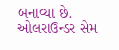બનાવ્યા છે. ઓલરાઉન્ડર સેમ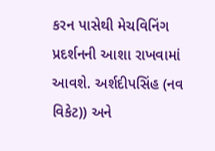કરન પાસેથી મેચવિનિંગ પ્રદર્શનની આશા રાખવામાં આવશે. અર્શદીપસિંહ (નવ વિકેટ)) અને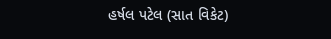હર્ષલ પટેલ (સાત વિકેટ)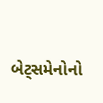બેટ્સમેનોનો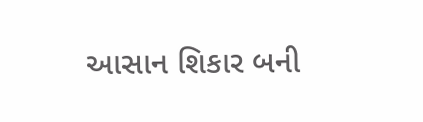આસાન શિકાર બની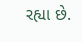રહ્યા છે.